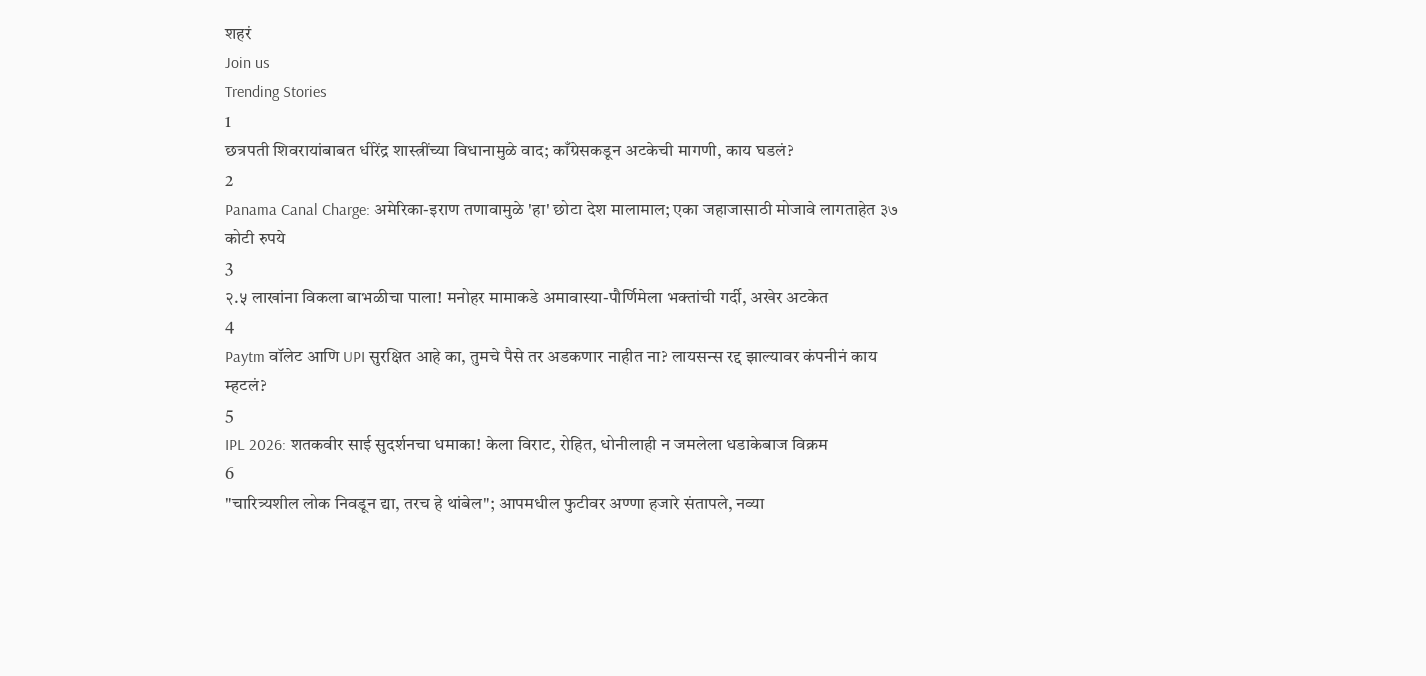शहरं
Join us
Trending Stories
1
छत्रपती शिवरायांबाबत धीरेंद्र शास्त्रींच्या विधानामुळे वाद; काँग्रेसकडून अटकेची मागणी, काय घडलं?
2
Panama Canal Charge: अमेरिका-इराण तणावामुळे 'हा' छोटा देश मालामाल; एका जहाजासाठी मोजावे लागताहेत ३७ कोटी रुपये
3
२.५ लाखांना विकला बाभळीचा पाला! मनोहर मामाकडे अमावास्या-पौर्णिमेला भक्तांची गर्दी, अखेर अटकेत
4
Paytm वॉलेट आणि UPI सुरक्षित आहे का, तुमचे पैसे तर अडकणार नाहीत ना? लायसन्स रद्द झाल्यावर कंपनीनं काय म्हटलं?
5
IPL 2026: शतकवीर साई सुदर्शनचा धमाका! केला विराट, रोहित, धोनीलाही न जमलेला धडाकेबाज विक्रम
6
"चारित्र्यशील लोक निवडून द्या, तरच हे थांबेल"; आपमधील फुटीवर अण्णा हजारे संतापले, नव्या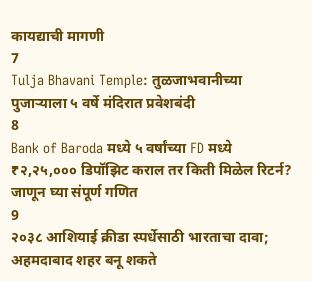कायद्याची मागणी
7
Tulja Bhavani Temple: तुळजाभवानीच्या पुजाऱ्याला ५ वर्षे मंदिरात प्रवेशबंदी
8
Bank of Baroda मध्ये ५ वर्षांच्या FD मध्ये ₹२,२५,००० डिपॉझिट कराल तर किती मिळेल रिटर्न? जाणून घ्या संपूर्ण गणित
9
२०३८ आशियाई क्रीडा स्पर्धेसाठी भारताचा दावा; अहमदाबाद शहर बनू शकते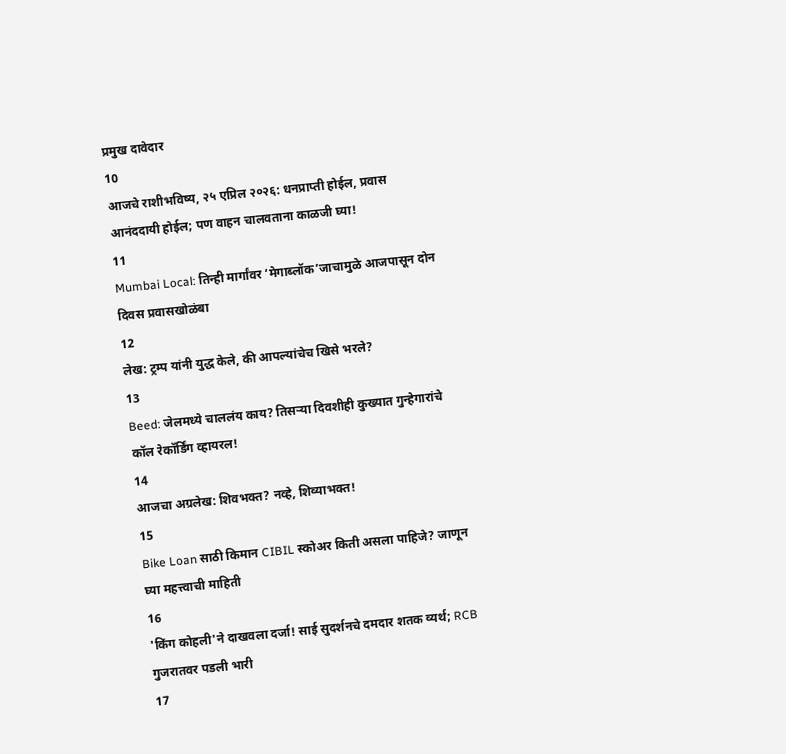प्रमुख दावेदार
10
आजचे राशीभविष्य, २५ एप्रिल २०२६: धनप्राप्ती होईल, प्रवास आनंददायी होईल; पण वाहन चालवताना काळजी घ्या!
11
Mumbai Local: तिन्ही मार्गांवर ‘मेगाब्लॉक’जाचामुळे आजपासून दोन दिवस प्रवासखोळंबा
12
लेख: ट्रम्प यांनी युद्ध केले, की आपल्यांचेच खिसे भरले?
13
Beed: जेलमध्ये चाललंय काय? तिसऱ्या दिवशीही कुख्यात गुन्हेगारांचे कॉल रेकॉर्डिंग व्हायरल!
14
आजचा अग्रलेख: शिवभक्त? नव्हे, शिव्याभक्त!
15
Bike Loan साठी किमान CIBIL स्कोअर किती असला पाहिजे? जाणून घ्या महत्त्वाची माहिती
16
'किंग कोहली'ने दाखवला दर्जा! साई सुदर्शनचे दमदार शतक व्यर्थ; RCB गुजरातवर पडली भारी
17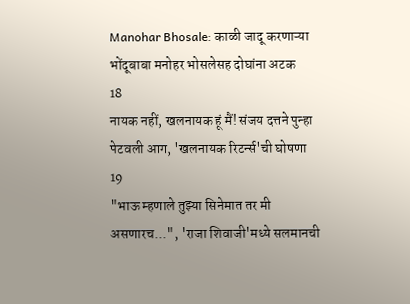Manohar Bhosale: काळी जादू करणाऱ्या भोंदूबाबा मनोहर भोसलेसह दोघांना अटक
18
नायक नहीं, खलनायक हूं मैं! संजय दत्तने पुन्हा पेटवली आग, 'खलनायक रिटर्न्स'ची घोषणा
19
"भाऊ म्हणाले तुझ्या सिनेमात तर मी असणारच...", 'राजा शिवाजी'मध्ये सलमानची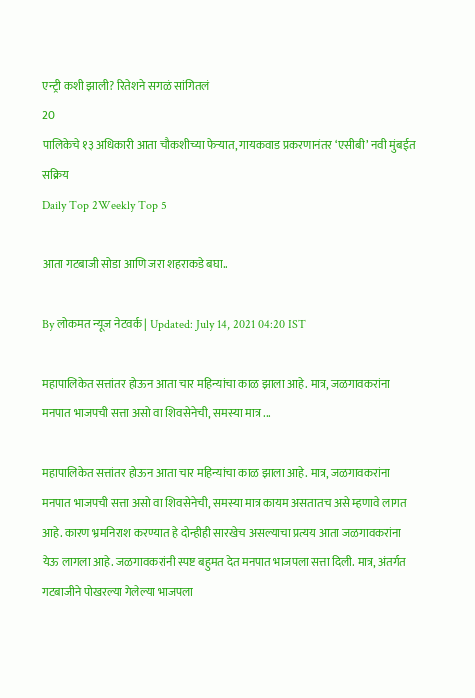एन्ट्री कशी झाली? रितेशने सगळं सांगितलं
20
पालिकेचे १३ अधिकारी आता चौकशीच्या फेऱ्यात, गायकवाड प्रकरणानंतर ‘एसीबी’ नवी मुंबईत सक्रिय
Daily Top 2Weekly Top 5

आता गटबाजी सोडा आणि जरा शहराकडे बघा..

By लोकमत न्यूज नेटवर्क | Updated: July 14, 2021 04:20 IST

महापालिकेत सत्तांतर होऊन आता चार महिन्यांचा काळ झाला आहे. मात्र, जळगावकरांना मनपात भाजपची सत्ता असो वा शिवसेनेची, समस्या मात्र ...

महापालिकेत सत्तांतर होऊन आता चार महिन्यांचा काळ झाला आहे. मात्र, जळगावकरांना मनपात भाजपची सत्ता असो वा शिवसेनेची, समस्या मात्र कायम असतातच असे म्हणावे लागत आहे. कारण भ्रमनिराश करण्यात हे दोन्हीही सारखेच असल्याचा प्रत्यय आता जळगावकरांना येऊ लागला आहे. जळगावकरांनी स्पष्ट बहुमत देत मनपात भाजपला सत्ता दिली. मात्र, अंतर्गत गटबाजीने पोखरल्या गेलेल्या भाजपला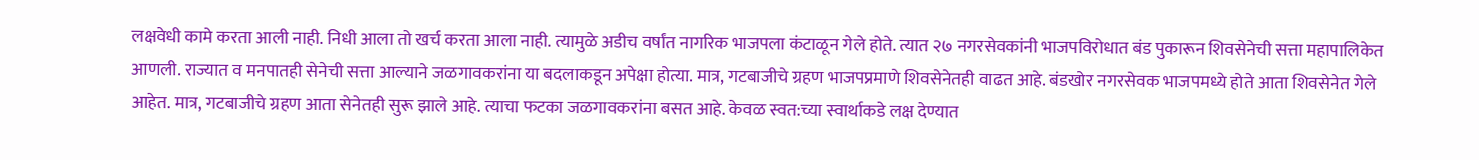लक्षवेधी कामे करता आली नाही. निधी आला तो खर्च करता आला नाही. त्यामुळे अडीच वर्षांत नागरिक भाजपला कंटाळून गेले होते. त्यात २७ नगरसेवकांनी भाजपविरोधात बंड पुकारून शिवसेनेची सत्ता महापालिकेत आणली. राज्यात व मनपातही सेनेची सत्ता आल्याने जळगावकरांना या बदलाकडून अपेक्षा होत्या. मात्र, गटबाजीचे ग्रहण भाजपप्रमाणे शिवसेनेतही वाढत आहे. बंडखोर नगरसेवक भाजपमध्ये होते आता शिवसेनेत गेले आहेत. मात्र, गटबाजीचे ग्रहण आता सेनेतही सुरू झाले आहे. त्याचा फटका जळगावकरांना बसत आहे. केवळ स्वत:च्या स्वार्थाकडे लक्ष देण्यात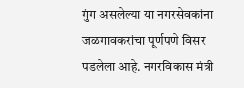गुंग असलेल्या या नगरसेवकांना जळगावकरांचा पूर्णपणे विसर पडलेला आहे. नगरविकास मंत्री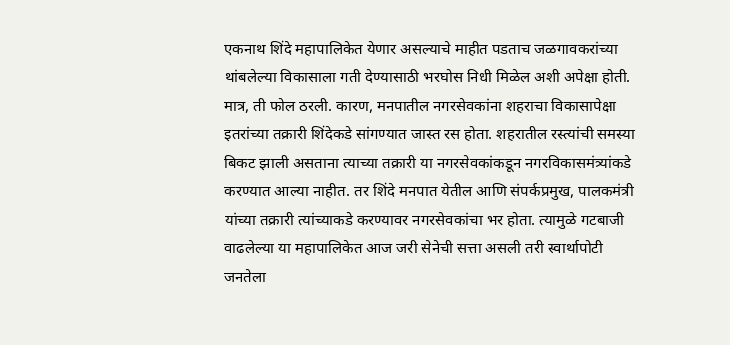एकनाथ शिंदे महापालिकेत येणार असल्याचे माहीत पडताच जळगावकरांच्या थांबलेल्या विकासाला गती देण्यासाठी भरघोस निधी मिळेल अशी अपेक्षा होती. मात्र, ती फोल ठरली. कारण, मनपातील नगरसेवकांना शहराचा विकासापेक्षा इतरांच्या तक्रारी शिंदेकडे सांगण्यात जास्त रस होता. शहरातील रस्त्यांची समस्या बिकट झाली असताना त्याच्या तक्रारी या नगरसेवकांकडून नगरविकासमंत्र्यांकडे करण्यात आल्या नाहीत. तर शिंदे मनपात येतील आणि संपर्कप्रमुख, पालकमंत्री यांच्या तक्रारी त्यांच्याकडे करण्यावर नगरसेवकांचा भर होता. त्यामुळे गटबाजी वाढलेल्या या महापालिकेत आज जरी सेनेची सत्ता असली तरी स्वार्थापोटी जनतेला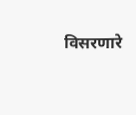विसरणारे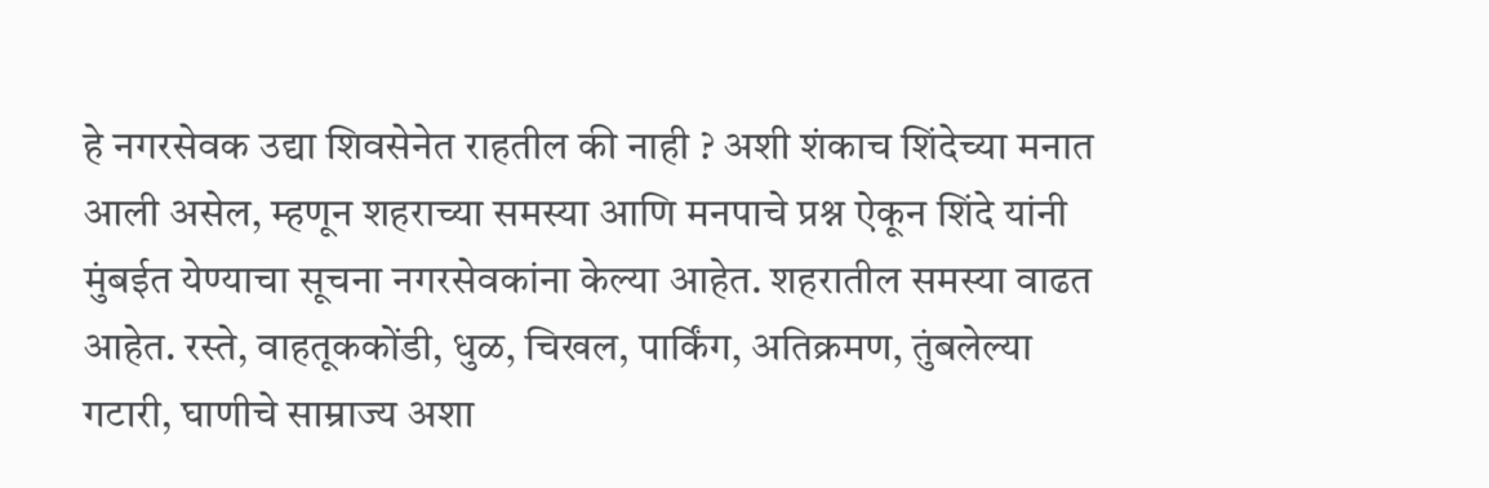हे नगरसेवक उद्या शिवसेनेत राहतील की नाही ? अशी शंकाच शिंदेच्या मनात आली असेल, म्हणून शहराच्या समस्या आणि मनपाचे प्रश्न ऐकून शिंदे यांनी मुंबईत येण्याचा सूचना नगरसेवकांना केल्या आहेत. शहरातील समस्या वाढत आहेत. रस्ते, वाहतूककोंडी, धुळ, चिखल, पार्किंग, अतिक्रमण, तुंबलेल्या गटारी, घाणीचे साम्राज्य अशा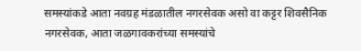समस्यांकडे आता नवग्रह मंडळातील नगरसेवक असो वा कट्टर शिवसैनिक नगरसेवक, आता जळगावकरांच्या समस्यांचे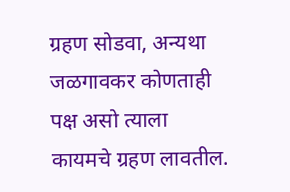ग्रहण सोडवा, अन्यथा जळगावकर कोणताही पक्ष असो त्याला कायमचे ग्रहण लावतील.